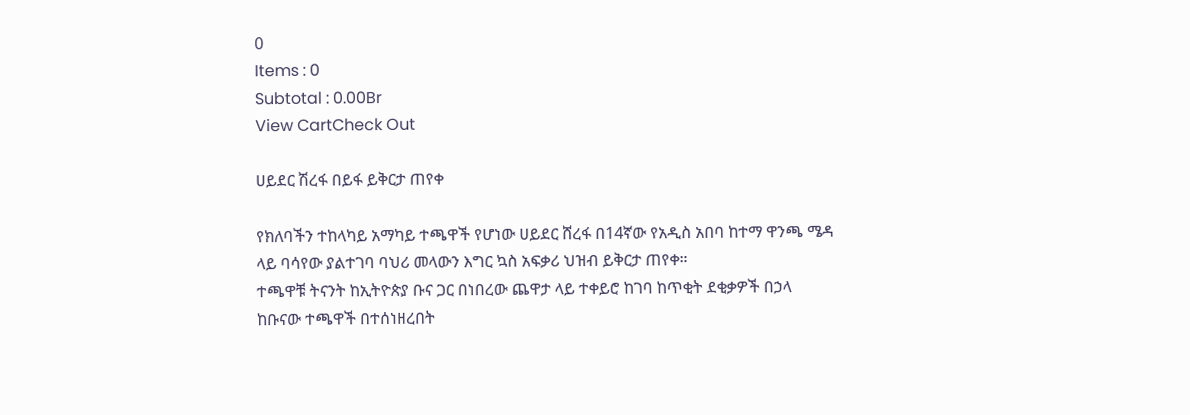0
Items : 0
Subtotal : 0.00Br
View CartCheck Out

ሀይደር ሽረፋ በይፋ ይቅርታ ጠየቀ

የክለባችን ተከላካይ አማካይ ተጫዋች የሆነው ሀይደር ሸረፋ በ14ኛው የአዲስ አበባ ከተማ ዋንጫ ሜዳ ላይ ባሳየው ያልተገባ ባህሪ መላውን እግር ኳስ አፍቃሪ ህዝብ ይቅርታ ጠየቀ።
ተጫዋቹ ትናንት ከኢትዮጵያ ቡና ጋር በነበረው ጨዋታ ላይ ተቀይሮ ከገባ ከጥቂት ደቂቃዎች በኃላ ከቡናው ተጫዋች በተሰነዘረበት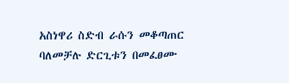አስነዋሪ ስድብ ራሱን መቆጣጠር ባለመቻሉ ድርጊቱን በመፈፀሙ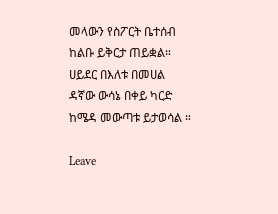መላውን የስፖርት ቤተሰብ ከልቡ ይቅርታ ጠይቋል።
ሀይደር በእለቱ በመሀል ዳኛው ውሳኔ በቀይ ካርድ ከሜዳ መውጣቱ ይታወሳል ።

Leave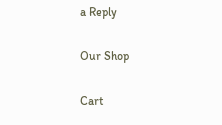a Reply

Our Shop

Cart